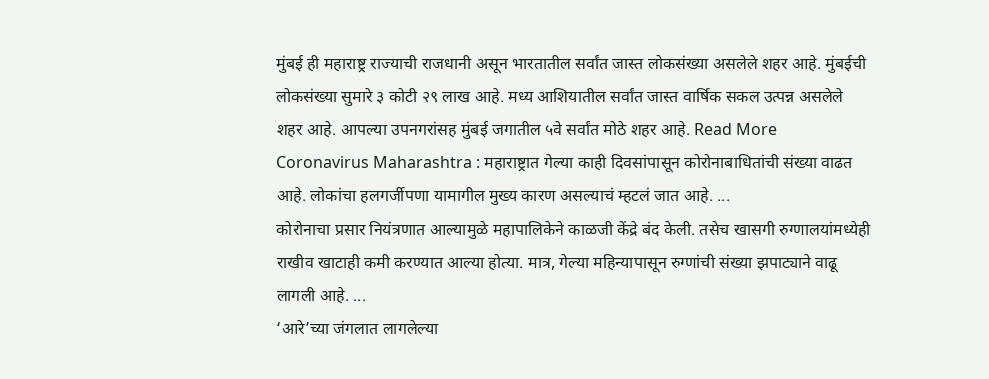मुंबई ही महाराष्ट्र राज्याची राजधानी असून भारतातील सर्वांत जास्त लोकसंख्या असलेले शहर आहे. मुंबईची लोकसंख्या सुमारे ३ कोटी २९ लाख आहे. मध्य आशियातील सर्वांत जास्त वार्षिक सकल उत्पन्न असलेले शहर आहे. आपल्या उपनगरांसह मुंबई जगातील ५वे सर्वांत मोठे शहर आहे. Read More
Coronavirus Maharashtra : महाराष्ट्रात गेल्या काही दिवसांपासून कोरोनाबाधितांची संख्या वाढत आहे. लोकांचा हलगर्जीपणा यामागील मुख्य कारण असल्याचं म्हटलं जात आहे. ...
कोरोनाचा प्रसार नियंत्रणात आल्यामुळे महापालिकेने काळजी केंद्रे बंद केली. तसेच खासगी रुग्णालयांमध्येही राखीव खाटाही कमी करण्यात आल्या होत्या. मात्र, गेल्या महिन्यापासून रुग्णांची संख्या झपाट्याने वाढू लागली आहे. ...
‘आरे’च्या जंगलात लागलेल्या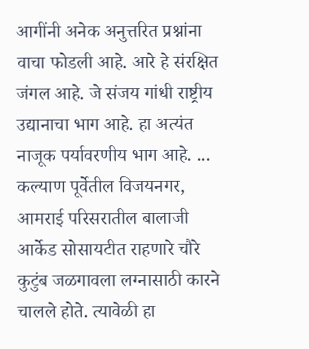आगींनी अनेक अनुत्तरित प्रश्नांना वाचा फोडली आहे. आरे हे संरक्षित जंगल आहे. जे संजय गांधी राष्ट्रीय उद्यानाचा भाग आहे. हा अत्यंत नाजूक पर्यावरणीय भाग आहे. ...
कल्याण पूर्वेतील विजयनगर, आमराई परिसरातील बालाजी आर्केड सोसायटीत राहणारे चौरे कुटुंब जळगावला लग्नासाठी कारने चालले होते. त्यावेळी हा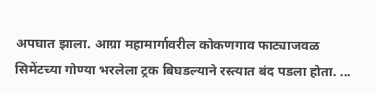अपघात झाला. आग्रा महामार्गावरील कोकणगाव फाट्याजवळ सिमेंटच्या गोण्या भरलेला ट्रक बिघडल्याने रस्त्यात बंद पडला होता. ...